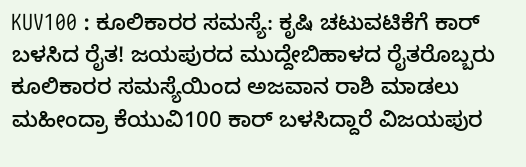KUV100 : ಕೂಲಿಕಾರರ ಸಮಸ್ಯೆ: ಕೃಷಿ ಚಟುವಟಿಕೆಗೆ ಕಾರ್ ಬಳಸಿದ ರೈತ! ಜಯಪುರದ ಮುದ್ದೇಬಿಹಾಳದ ರೈತರೊಬ್ಬರು ಕೂಲಿಕಾರರ ಸಮಸ್ಯೆಯಿಂದ ಅಜವಾನ ರಾಶಿ ಮಾಡಲು ಮಹೀಂದ್ರಾ ಕೆಯುವಿ100 ಕಾರ್ ಬಳಸಿದ್ದಾರೆ ವಿಜಯಪುರ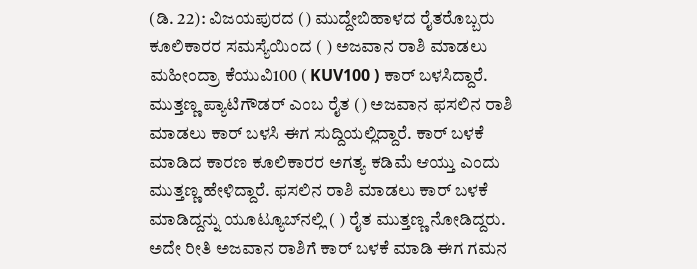(ಡಿ. 22): ವಿಜಯಪುರದ () ಮುದ್ದೇಬಿಹಾಳದ ರೈತರೊಬ್ಬರು ಕೂಲಿಕಾರರ ಸಮಸ್ಯೆಯಿಂದ ( ) ಅಜವಾನ ರಾಶಿ ಮಾಡಲು ಮಹೀಂದ್ರಾ ಕೆಯುವಿ100 ( KUV100 ) ಕಾರ್ ಬಳಸಿದ್ದಾರೆ. ಮುತ್ತಣ್ಣ ಪ್ಯಾಟಿಗೌಡರ್‌ ಎಂಬ ರೈತ () ಅಜವಾನ ಫಸಲಿನ ರಾಶಿ ಮಾಡಲು ಕಾರ್ ಬಳಸಿ ಈಗ ಸುದ್ದಿಯಲ್ಲಿದ್ದಾರೆ. ಕಾರ್ ಬಳಕೆ ಮಾಡಿದ ಕಾರಣ ಕೂಲಿಕಾರರ ಅಗತ್ಯ ಕಡಿಮೆ ಆಯ್ತು ಎಂದು ಮುತ್ತಣ್ಣ‌ ಹೇಳಿದ್ದಾರೆ. ಫಸಲಿನ ರಾಶಿ ಮಾಡಲು‌ ಕಾರ್ ಬಳಕೆ ಮಾಡಿದ್ದನ್ನು‌ ಯೂಟ್ಯೂಬ್‌ನಲ್ಲಿ ( ) ರೈತ‌ ಮುತ್ತಣ್ಣ ನೋಡಿದ್ದರು. ಅದೇ ರೀತಿ ಅಜವಾನ ರಾಶಿಗೆ ಕಾರ್ ಬಳಕೆ ಮಾಡಿ ಈಗ ಗಮನ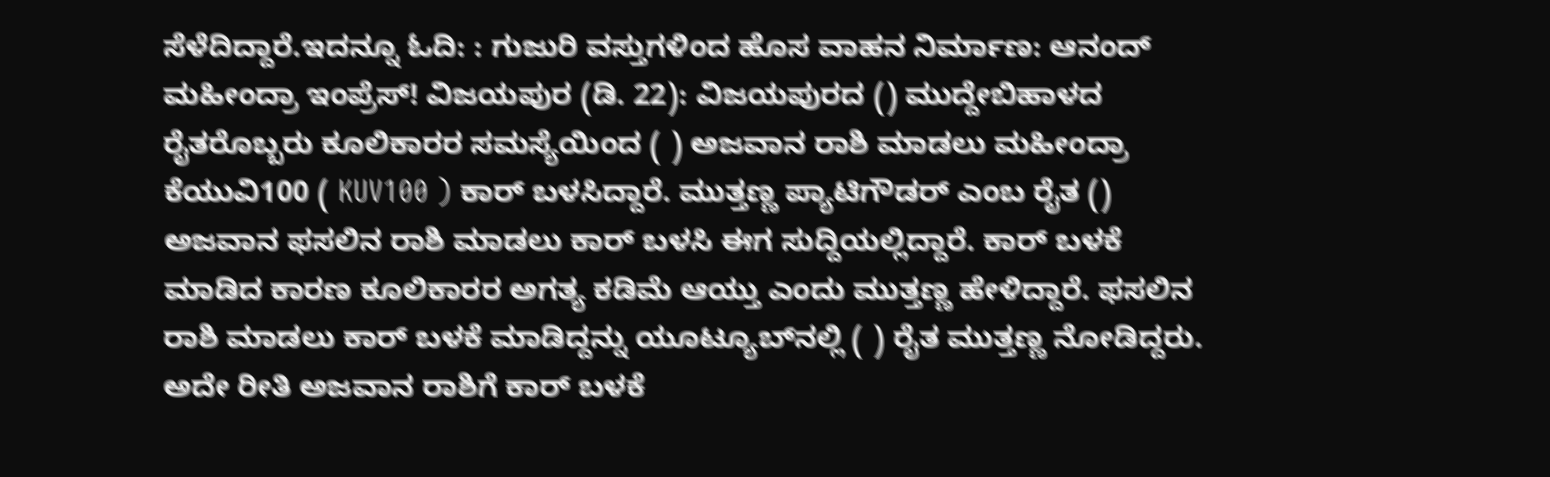ಸೆಳೆದಿದ್ದಾರೆ.ಇದನ್ನೂ ಓದಿ: : ಗುಜುರಿ ವಸ್ತುಗಳಿಂದ ಹೊಸ ವಾಹನ ನಿರ್ಮಾಣ: ಆನಂದ್ ಮಹೀಂದ್ರಾ ಇಂಪ್ರೆಸ್! ವಿಜಯಪುರ (ಡಿ. 22): ವಿಜಯಪುರದ () ಮುದ್ದೇಬಿಹಾಳದ ರೈತರೊಬ್ಬರು ಕೂಲಿಕಾರರ ಸಮಸ್ಯೆಯಿಂದ ( ) ಅಜವಾನ ರಾಶಿ ಮಾಡಲು ಮಹೀಂದ್ರಾ ಕೆಯುವಿ100 ( KUV100 ) ಕಾರ್ ಬಳಸಿದ್ದಾರೆ. ಮುತ್ತಣ್ಣ ಪ್ಯಾಟಿಗೌಡರ್‌ ಎಂಬ ರೈತ () ಅಜವಾನ ಫಸಲಿನ ರಾಶಿ ಮಾಡಲು ಕಾರ್ ಬಳಸಿ ಈಗ ಸುದ್ದಿಯಲ್ಲಿದ್ದಾರೆ. ಕಾರ್ ಬಳಕೆ ಮಾಡಿದ ಕಾರಣ ಕೂಲಿಕಾರರ ಅಗತ್ಯ ಕಡಿಮೆ ಆಯ್ತು ಎಂದು ಮುತ್ತಣ್ಣ‌ ಹೇಳಿದ್ದಾರೆ. ಫಸಲಿನ ರಾಶಿ ಮಾಡಲು‌ ಕಾರ್ ಬಳಕೆ ಮಾಡಿದ್ದನ್ನು‌ ಯೂಟ್ಯೂಬ್‌ನಲ್ಲಿ ( ) ರೈತ‌ ಮುತ್ತಣ್ಣ ನೋಡಿದ್ದರು. ಅದೇ ರೀತಿ ಅಜವಾನ ರಾಶಿಗೆ ಕಾರ್ ಬಳಕೆ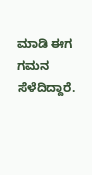ಮಾಡಿ ಈಗ ಗಮನ ಸೆಳೆದಿದ್ದಾರೆ.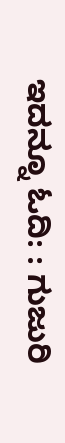ಇದನ್ನೂ ಓದಿ: : ಗುಜುರಿ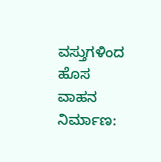ವಸ್ತುಗಳಿಂದ ಹೊಸ ವಾಹನ ನಿರ್ಮಾಣ: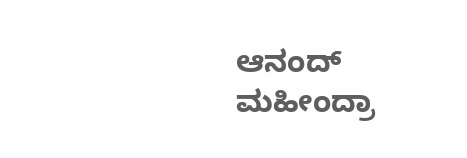ಆನಂದ್ ಮಹೀಂದ್ರಾ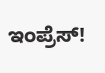ಇಂಪ್ರೆಸ್!